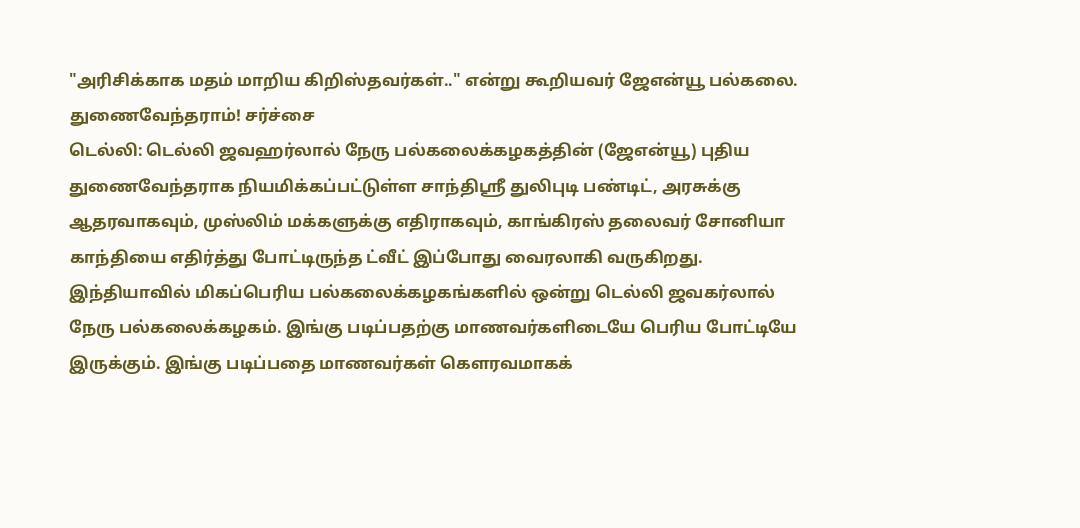"அரிசிக்காக மதம் மாறிய கிறிஸ்தவர்கள்.." என்று கூறியவர் ஜேஎன்யூ பல்கலை. துணைவேந்தராம்! சர்ச்சை
டெல்லி: டெல்லி ஜவஹர்லால் நேரு பல்கலைக்கழகத்தின் (ஜேஎன்யூ) புதிய துணைவேந்தராக நியமிக்கப்பட்டுள்ள சாந்திஸ்ரீ துலிபுடி பண்டிட், அரசுக்கு ஆதரவாகவும், முஸ்லிம் மக்களுக்கு எதிராகவும், காங்கிரஸ் தலைவர் சோனியா காந்தியை எதிர்த்து போட்டிருந்த ட்வீட் இப்போது வைரலாகி வருகிறது.
இந்தியாவில் மிகப்பெரிய பல்கலைக்கழகங்களில் ஒன்று டெல்லி ஜவகர்லால் நேரு பல்கலைக்கழகம். இங்கு படிப்பதற்கு மாணவர்களிடையே பெரிய போட்டியே இருக்கும். இங்கு படிப்பதை மாணவர்கள் கெளரவமாகக்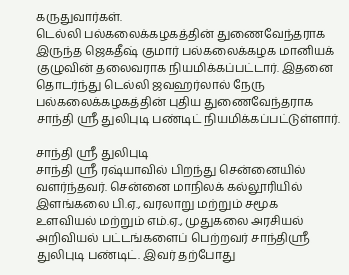கருதுவார்கள்.
டெல்லி பல்கலைக்கழகத்தின் துணைவேந்தராக இருந்த ஜெகதீஷ் குமார் பல்கலைக்கழக மானியக் குழுவின் தலைவராக நியமிக்கப்பட்டார். இதனை தொடர்ந்து டெல்லி ஜவஹர்லால் நேரு பல்கலைக்கழகத்தின் புதிய துணைவேந்தராக சாந்தி ஸ்ரீ துலிபுடி பண்டிட் நியமிக்கப்பட்டுள்ளார்.

சாந்தி ஸ்ரீ துலிபுடி
சாந்தி ஸ்ரீ ரஷ்யாவில் பிறந்து சென்னையில் வளர்ந்தவர். சென்னை மாநிலக் கல்லூரியில் இளங்கலை பி.ஏ., வரலாறு மற்றும் சமூக உளவியல் மற்றும் எம்.ஏ., முதுகலை அரசியல் அறிவியல் பட்டங்களைப் பெற்றவர் சாந்திஸ்ரீ துலிபுடி பண்டிட். இவர் தற்போது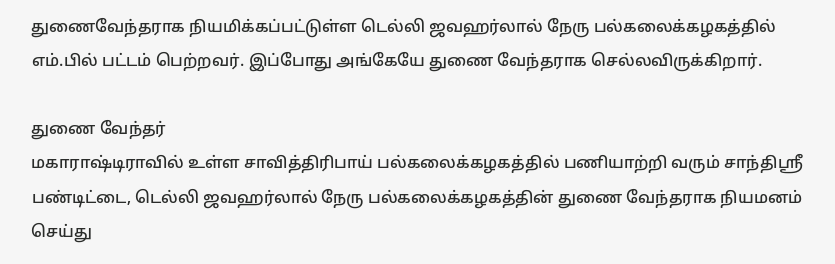துணைவேந்தராக நியமிக்கப்பட்டுள்ள டெல்லி ஜவஹர்லால் நேரு பல்கலைக்கழகத்தில் எம்.பில் பட்டம் பெற்றவர். இப்போது அங்கேயே துணை வேந்தராக செல்லவிருக்கிறார்.

துணை வேந்தர்
மகாராஷ்டிராவில் உள்ள சாவித்திரிபாய் பல்கலைக்கழகத்தில் பணியாற்றி வரும் சாந்திஸ்ரீ பண்டிட்டை, டெல்லி ஜவஹர்லால் நேரு பல்கலைக்கழகத்தின் துணை வேந்தராக நியமனம் செய்து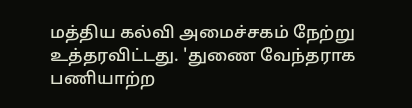மத்திய கல்வி அமைச்சகம் நேற்று உத்தரவிட்டது. 'துணை வேந்தராக பணியாற்ற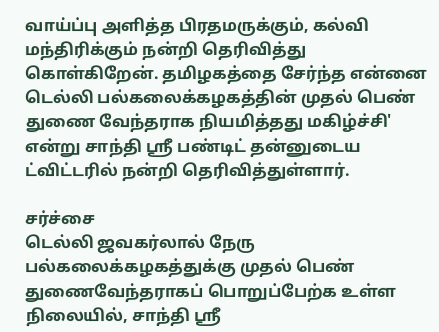வாய்ப்பு அளித்த பிரதமருக்கும், கல்வி மந்திரிக்கும் நன்றி தெரிவித்து கொள்கிறேன். தமிழகத்தை சேர்ந்த என்னை டெல்லி பல்கலைக்கழகத்தின் முதல் பெண் துணை வேந்தராக நியமித்தது மகிழ்ச்சி' என்று சாந்தி ஸ்ரீ பண்டிட் தன்னுடைய ட்விட்டரில் நன்றி தெரிவித்துள்ளார்.

சர்ச்சை
டெல்லி ஜவகர்லால் நேரு பல்கலைக்கழகத்துக்கு முதல் பெண் துணைவேந்தராகப் பொறுப்பேற்க உள்ள நிலையில், சாந்தி ஸ்ரீ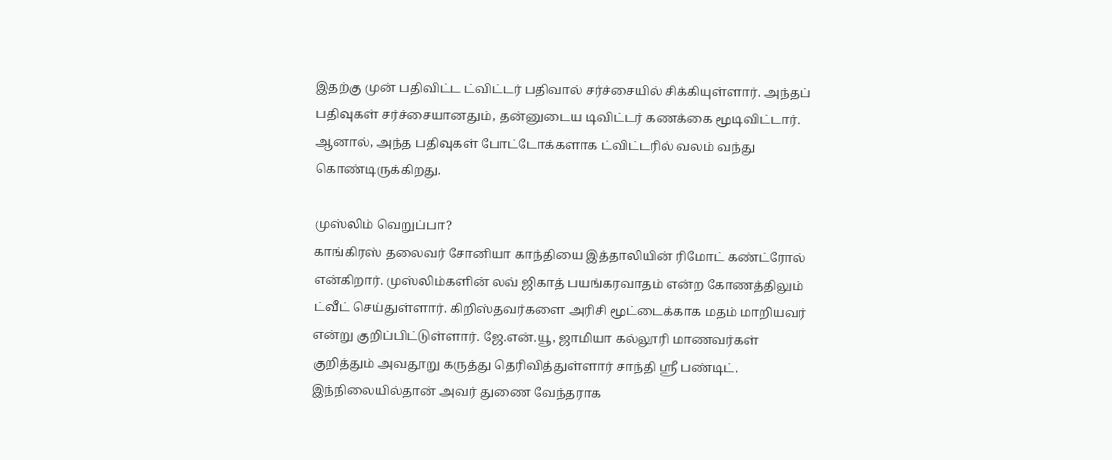இதற்கு முன் பதிவிட்ட ட்விட்டர் பதிவால் சர்ச்சையில் சிக்கியுள்ளார். அந்தப் பதிவுகள் சர்ச்சையானதும், தன்னுடைய டிவிட்டர் கணக்கை மூடிவிட்டார். ஆனால், அந்த பதிவுகள் போட்டோக்களாக ட்விட்டரில் வலம் வந்து கொண்டிருக்கிறது.

முஸ்லிம் வெறுப்பா?
காங்கிரஸ் தலைவர் சோனியா காந்தியை இத்தாலியின் ரிமோட் கண்ட்ரோல் என்கிறார். முஸ்லிம்களின் லவ் ஜிகாத் பயங்கரவாதம் என்ற கோணத்திலும் ட்வீட் செய்துள்ளார். கிறிஸ்தவர்களை அரிசி மூட்டைக்காக மதம் மாறியவர் என்று குறிப்பிட்டுள்ளார். ஜே.என்.யூ, ஜாமியா கல்லூரி மாணவர்கள் குறித்தும் அவதூறு கருத்து தெரிவித்துள்ளார் சாந்தி ஸ்ரீ பண்டிட். இந்நிலையில்தான் அவர் துணை வேந்தராக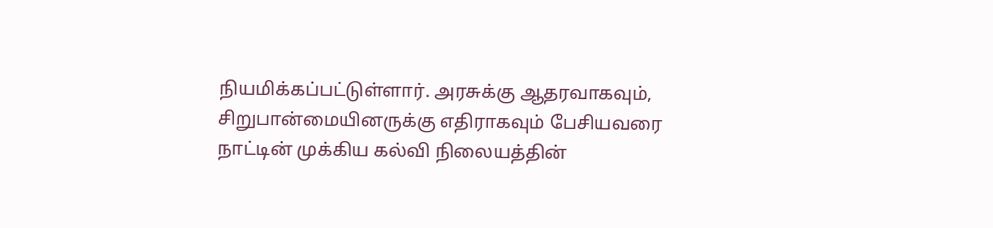நியமிக்கப்பட்டுள்ளார். அரசுக்கு ஆதரவாகவும், சிறுபான்மையினருக்கு எதிராகவும் பேசியவரை நாட்டின் முக்கிய கல்வி நிலையத்தின்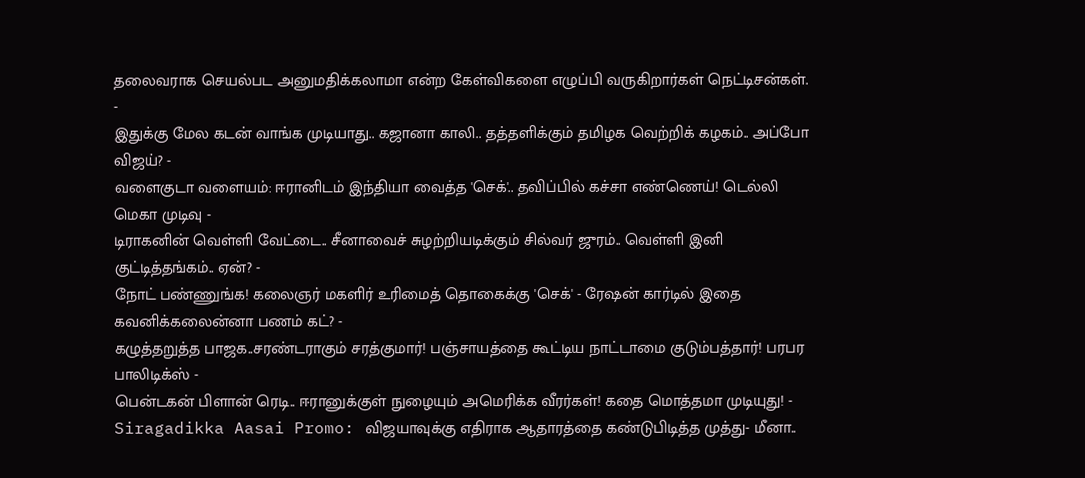தலைவராக செயல்பட அனுமதிக்கலாமா என்ற கேள்விகளை எழுப்பி வருகிறார்கள் நெட்டிசன்கள்.
-
இதுக்கு மேல கடன் வாங்க முடியாது.. கஜானா காலி.. தத்தளிக்கும் தமிழக வெற்றிக் கழகம்.. அப்போ விஜய்? -
வளைகுடா வளையம்: ஈரானிடம் இந்தியா வைத்த 'செக்'.. தவிப்பில் கச்சா எண்ணெய்! டெல்லி மெகா முடிவு -
டிராகனின் வெள்ளி வேட்டை.. சீனாவைச் சுழற்றியடிக்கும் சில்வர் ஜுரம்.. வெள்ளி இனி குட்டித்தங்கம்.. ஏன்? -
நோட் பண்ணுங்க! கலைஞர் மகளிர் உரிமைத் தொகைக்கு 'செக்' - ரேஷன் கார்டில் இதை கவனிக்கலைன்னா பணம் கட்? -
கழுத்தறுத்த பாஜக..சரண்டராகும் சரத்குமார்! பஞ்சாயத்தை கூட்டிய நாட்டாமை குடும்பத்தார்! பரபர பாலிடிக்ஸ் -
பென்டகன் பிளான் ரெடி.. ஈரானுக்குள் நுழையும் அமெரிக்க வீரர்கள்! கதை மொத்தமா முடியுது! -
Siragadikka Aasai Promo: விஜயாவுக்கு எதிராக ஆதாரத்தை கண்டுபிடித்த முத்து- மீனா..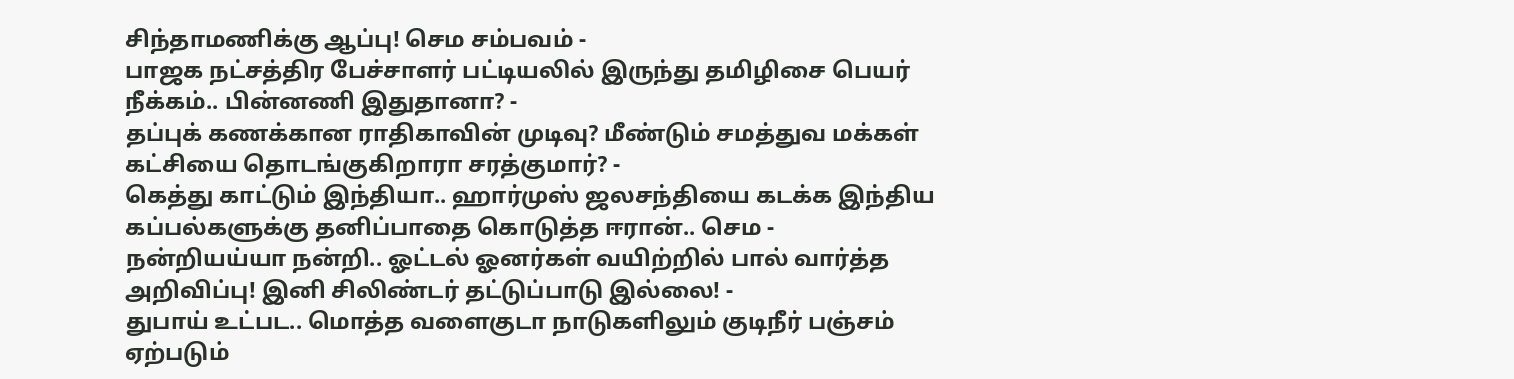சிந்தாமணிக்கு ஆப்பு! செம சம்பவம் -
பாஜக நட்சத்திர பேச்சாளர் பட்டியலில் இருந்து தமிழிசை பெயர் நீக்கம்.. பின்னணி இதுதானா? -
தப்புக் கணக்கான ராதிகாவின் முடிவு? மீண்டும் சமத்துவ மக்கள் கட்சியை தொடங்குகிறாரா சரத்குமார்? -
கெத்து காட்டும் இந்தியா.. ஹார்முஸ் ஜலசந்தியை கடக்க இந்திய கப்பல்களுக்கு தனிப்பாதை கொடுத்த ஈரான்.. செம -
நன்றியய்யா நன்றி.. ஓட்டல் ஓனர்கள் வயிற்றில் பால் வார்த்த அறிவிப்பு! இனி சிலிண்டர் தட்டுப்பாடு இல்லை! -
துபாய் உட்பட.. மொத்த வளைகுடா நாடுகளிலும் குடிநீர் பஞ்சம் ஏற்படும்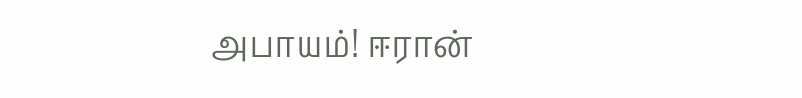அபாயம்! ஈரான்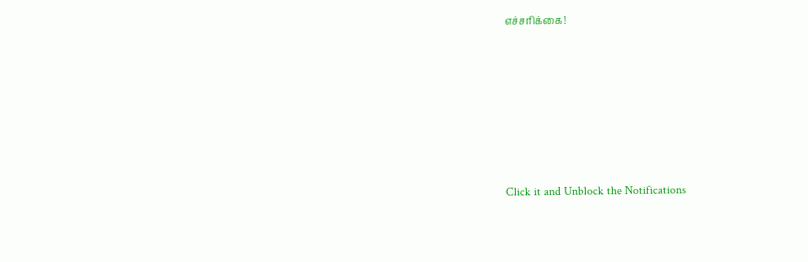எச்சரிக்கை!












Click it and Unblock the Notifications